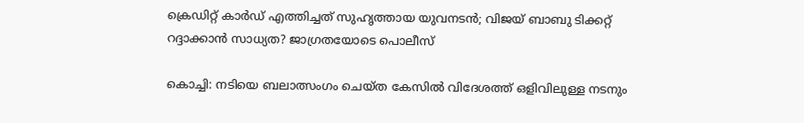ക്രെഡിറ്റ് കാര്‍ഡ് എത്തിച്ചത് സുഹൃത്തായ യുവനടന്‍; വിജയ് ബാബു ടിക്കറ്റ് റദ്ദാക്കാന്‍ സാധ്യത? ജാഗ്രതയോടെ പൊലീസ്

കൊച്ചി: നടിയെ ബലാത്സംഗം ചെയ്ത കേസില്‍ വിദേശത്ത് ഒളിവിലുള്ള നടനും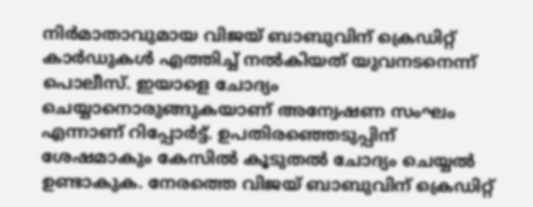നിര്‍മാതാവുമായ വിജയ് ബാബുവിന് ക്രെഡിറ്റ് കാര്‍ഡുകള്‍ എത്തിച്ച് നല്‍കിയത് യുവനടനെന്ന് പൊലീസ്. ഇയാളെ ചോദ്യം ചെയ്യാനൊരുങ്ങുകയാണ് അന്വേഷണ സംഘം എന്നാണ് റിപ്പോര്‍ട്ട്. ഉപതിരഞ്ഞെടുപ്പിന് ശേഷമാകും കേസില്‍ കൂടുതല്‍ ചോദ്യം ചെയ്യല്‍ ഉണ്ടാകുക. നേരത്തെ വിജയ് ബാബുവിന് ക്രെഡിറ്റ്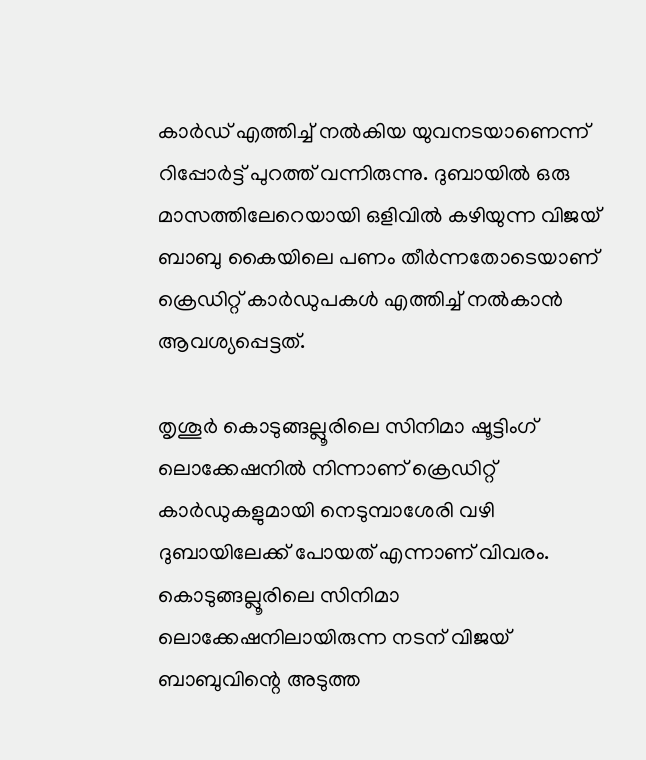കാര്‍ഡ് എത്തിച്ച് നല്‍കിയ യുവനടയാണെന്ന് റിപ്പോര്‍ട്ട് പുറത്ത് വന്നിരുന്നു. ദുബായില്‍ ഒരു മാസത്തിലേറെയായി ഒളിവില്‍ കഴിയുന്ന വിജയ് ബാബു കൈയിലെ പണം തീര്‍ന്നതോടെയാണ് ക്രെഡിറ്റ് കാര്‍ഡുപകള്‍ എത്തിച്ച് നല്‍കാന്‍ ആവശ്യപ്പെട്ടത്.

തൃശൂര്‍ കൊടുങ്ങല്ലൂരിലെ സിനിമാ ഷൂട്ടിംഗ് ലൊക്കേഷനില്‍ നിന്നാണ് ക്രെഡിറ്റ് കാര്‍ഡുകളുമായി നെടുമ്പാശേരി വഴി ദുബായിലേക്ക് പോയത് എന്നാണ് വിവരം. കൊടുങ്ങല്ലൂരിലെ സിനിമാ ലൊക്കേഷനിലായിരുന്ന നടന് വിജയ് ബാബുവിന്റെ അടുത്ത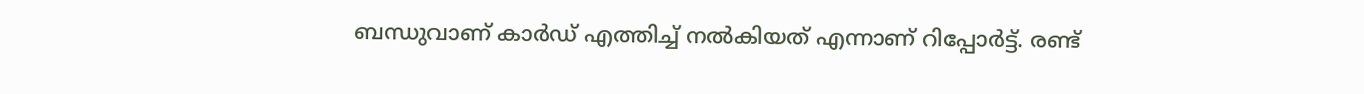ബന്ധുവാണ് കാര്‍ഡ് എത്തിച്ച് നല്‍കിയത് എന്നാണ് റിപ്പോര്‍ട്ട്. രണ്ട്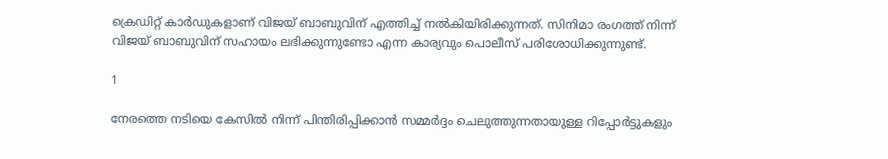ക്രെഡിറ്റ് കാര്‍ഡുകളാണ് വിജയ് ബാബുവിന് എത്തിച്ച് നല്‍കിയിരിക്കുന്നത്. സിനിമാ രംഗത്ത് നിന്ന് വിജയ് ബാബുവിന് സഹായം ലഭിക്കുന്നുണ്ടോ എന്ന കാര്യവും പൊലീസ് പരിശോധിക്കുന്നുണ്ട്.

1

നേരത്തെ നടിയെ കേസില്‍ നിന്ന് പിന്തിരിപ്പിക്കാന്‍ സമ്മര്‍ദ്ദം ചെലുത്തുന്നതായുള്ള റിപ്പോര്‍ട്ടുകളും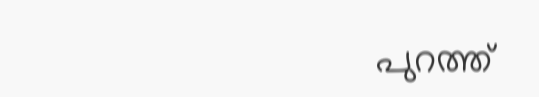പുറത്ത്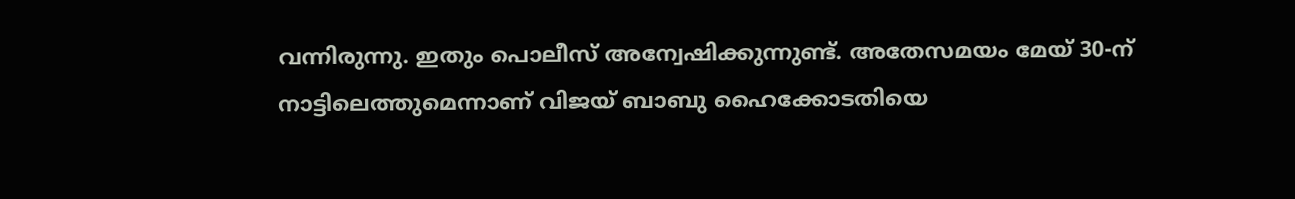വന്നിരുന്നു. ഇതും പൊലീസ് അന്വേഷിക്കുന്നുണ്ട്. അതേസമയം മേയ് 30-ന് നാട്ടിലെത്തുമെന്നാണ് വിജയ് ബാബു ഹൈക്കോടതിയെ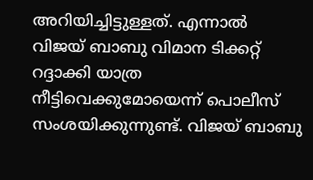അറിയിച്ചിട്ടുള്ളത്. എന്നാല്‍ വിജയ് ബാബു വിമാന ടിക്കറ്റ് റദ്ദാക്കി യാത്ര നീട്ടിവെക്കുമോയെന്ന് പൊലീസ് സംശയിക്കുന്നുണ്ട്. വിജയ് ബാബു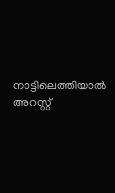നാട്ടിലെത്തിയാല്‍ അറസ്റ്റ്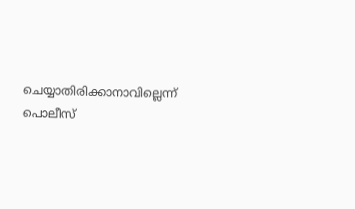ചെയ്യാതിരിക്കാനാവില്ലെന്ന് പൊലീസ്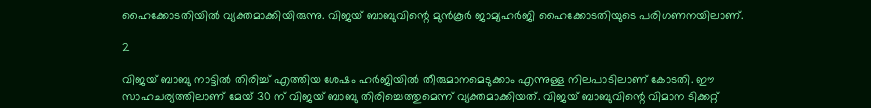ഹൈക്കോടതിയില്‍ വ്യക്തമാക്കിയിരുന്നു. വിജയ് ബാബുവിന്റെ മുന്‍കൂര്‍ ജാമ്യഹര്‍ജി ഹൈക്കോടതിയുടെ പരിഗണനയിലാണ്.

2

വിജയ് ബാബു നാട്ടില്‍ തിരിച്ച് എത്തിയ ശേഷം ഹര്‍ജിയില്‍ തീരുമാനമെടുക്കാം എന്നുള്ള നിലപാടിലാണ് കോടതി. ഈ സാഹചര്യത്തിലാണ് മേയ് 30 ന് വിജയ് ബാബു തിരിച്ചെത്തുമെന്ന് വ്യക്തമാക്കിയത്. വിജയ് ബാബുവിന്റെ വിമാന ടിക്കറ്റ്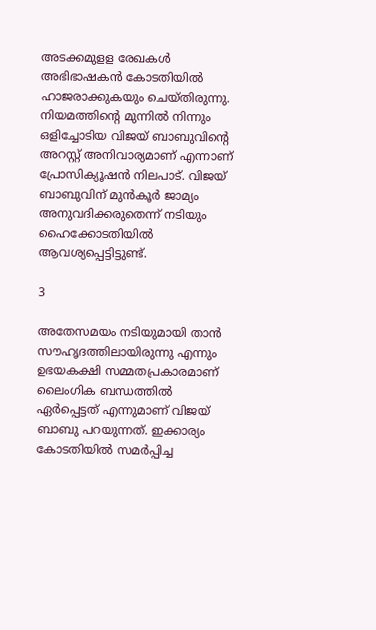അടക്കമുളള രേഖകള്‍ അഭിഭാഷകന്‍ കോടതിയില്‍ ഹാജരാക്കുകയും ചെയ്തിരുന്നു. നിയമത്തിന്റെ മുന്നില്‍ നിന്നും ഒളിച്ചോടിയ വിജയ് ബാബുവിന്റെ അറസ്റ്റ് അനിവാര്യമാണ് എന്നാണ് പ്രോസിക്യൂഷന്‍ നിലപാട്. വിജയ് ബാബുവിന് മുന്‍കൂര്‍ ജാമ്യം അനുവദിക്കരുതെന്ന് നടിയും ഹൈക്കോടതിയില്‍ ആവശ്യപ്പെട്ടിട്ടുണ്ട്.

3

അതേസമയം നടിയുമായി താന്‍ സൗഹൃദത്തിലായിരുന്നു എന്നും ഉഭയകക്ഷി സമ്മതപ്രകാരമാണ് ലൈംഗിക ബന്ധത്തില്‍ ഏര്‍പ്പെട്ടത് എന്നുമാണ് വിജയ് ബാബു പറയുന്നത്. ഇക്കാര്യം കോടതിയില്‍ സമര്‍പ്പിച്ച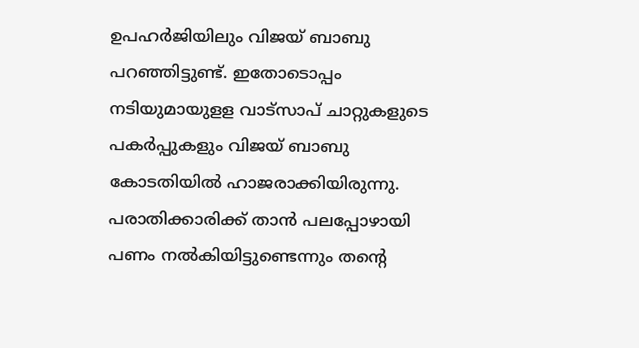ഉപഹര്‍ജിയിലും വിജയ് ബാബു പറഞ്ഞിട്ടുണ്ട്. ഇതോടൊപ്പം നടിയുമായുളള വാട്സാപ് ചാറ്റുകളുടെ പകര്‍പ്പുകളും വിജയ് ബാബു കോടതിയില്‍ ഹാജരാക്കിയിരുന്നു. പരാതിക്കാരിക്ക് താന്‍ പലപ്പോഴായി പണം നല്‍കിയിട്ടുണ്ടെന്നും തന്റെ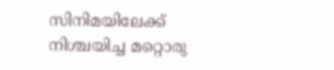സിനിമയിലേക്ക് നിശ്ചയിച്ച മറ്റൊരു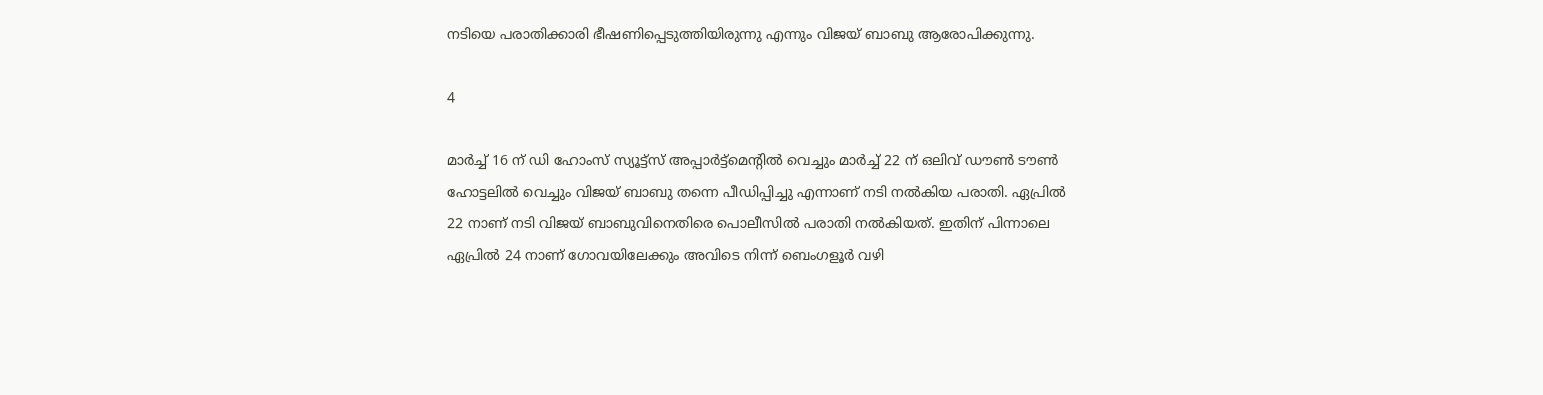നടിയെ പരാതിക്കാരി ഭീഷണിപ്പെടുത്തിയിരുന്നു എന്നും വിജയ് ബാബു ആരോപിക്കുന്നു.

4

മാര്‍ച്ച് 16 ന് ഡി ഹോംസ് സ്യൂട്ട്സ് അപ്പാര്‍ട്ട്മെന്റില്‍ വെച്ചും മാര്‍ച്ച് 22 ന് ഒലിവ് ഡൗണ്‍ ടൗണ്‍ ഹോട്ടലില്‍ വെച്ചും വിജയ് ബാബു തന്നെ പീഡിപ്പിച്ചു എന്നാണ് നടി നല്‍കിയ പരാതി. ഏപ്രില്‍ 22 നാണ് നടി വിജയ് ബാബുവിനെതിരെ പൊലീസില്‍ പരാതി നല്‍കിയത്. ഇതിന് പിന്നാലെ ഏപ്രില്‍ 24 നാണ് ഗോവയിലേക്കും അവിടെ നിന്ന് ബെംഗളൂര്‍ വഴി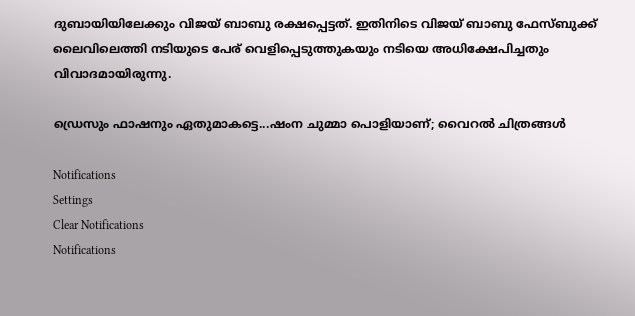ദുബായിയിലേക്കും വിജയ് ബാബു രക്ഷപ്പെട്ടത്. ഇതിനിടെ വിജയ് ബാബു ഫേസ്ബുക്ക് ലൈവിലെത്തി നടിയുടെ പേര് വെളിപ്പെടുത്തുകയും നടിയെ അധിക്ഷേപിച്ചതും വിവാദമായിരുന്നു.

ഡ്രെസും ഫാഷനും ഏതുമാകട്ടെ...ഷംന ചുമ്മാ പൊളിയാണ്; വൈറല്‍ ചിത്രങ്ങള്‍

Notifications
Settings
Clear Notifications
Notifications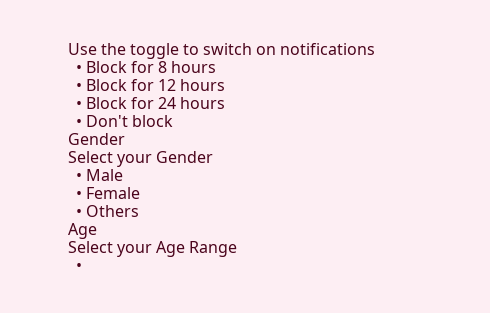Use the toggle to switch on notifications
  • Block for 8 hours
  • Block for 12 hours
  • Block for 24 hours
  • Don't block
Gender
Select your Gender
  • Male
  • Female
  • Others
Age
Select your Age Range
  •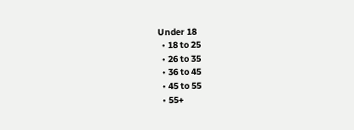Under 18
  • 18 to 25
  • 26 to 35
  • 36 to 45
  • 45 to 55
  • 55+